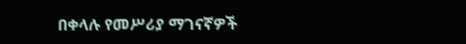በቀላሉ የመሥሪያ ማገናኛዎች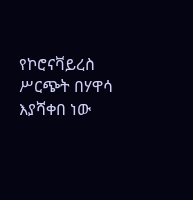የኮሮናቫይረስ ሥርጭት በሃዋሳ እያሻቀበ ነው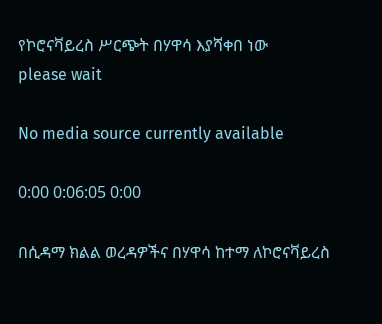የኮሮናቫይረስ ሥርጭት በሃዋሳ እያሻቀበ ነው
please wait

No media source currently available

0:00 0:06:05 0:00

በሲዳማ ክልል ወረዳዎችና በሃዋሳ ከተማ ለኮሮናቫይረስ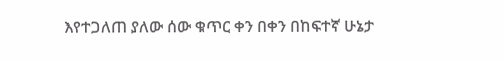እየተጋለጠ ያለው ሰው ቁጥር ቀን በቀን በከፍተኛ ሁኔታ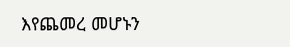እየጨመረ መሆኑን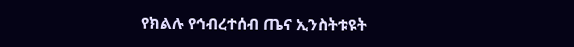የክልሉ የኅብረተሰብ ጤና ኢንስትቱዩት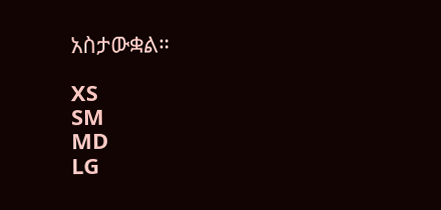አስታውቋል።

XS
SM
MD
LG